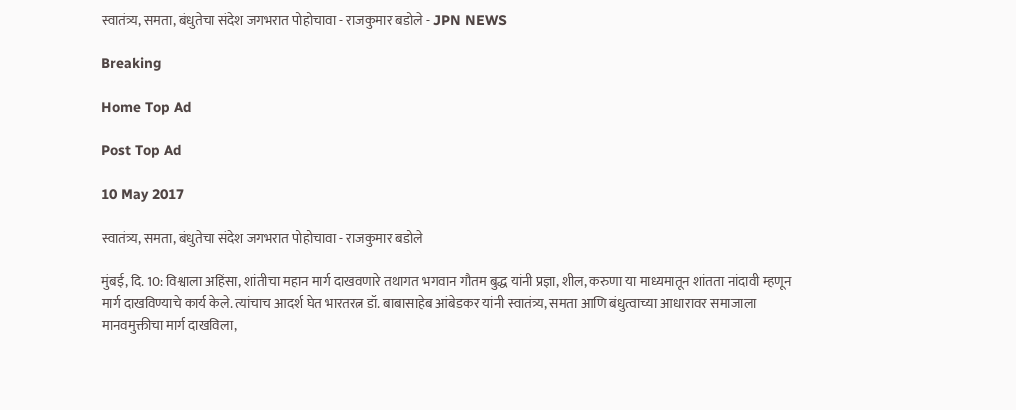स्वातंत्र्य, समता, बंधुतेचा संदेश जगभरात पोहोचावा - राजकुमार बडोले - JPN NEWS

Breaking

Home Top Ad

Post Top Ad

10 May 2017

स्वातंत्र्य, समता, बंधुतेचा संदेश जगभरात पोहोचावा - राजकुमार बडोले

मुंबई, दि. 10: विश्वाला अहिंसा, शांतीचा महान मार्ग दाखवणारे तथागत भगवान गौतम बुद्ध यांनी प्रज्ञा, शील, करुणा या माध्यमातून शांतता नांदावी म्हणून मार्ग दाखविण्याचे कार्य केले. त्यांचाच आदर्श घेत भारतरत्न डॉ. बाबासाहेब आंबेडकर यांनी स्वातंत्र्य, समता आणि बंधुत्वाच्या आधारावर समाजाला मानवमुक्तीचा मार्ग दाखविला,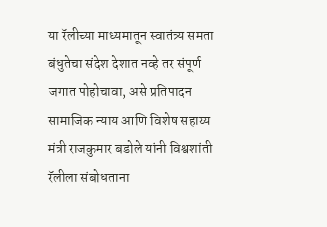या रॅलीच्या माध्यमातून स्वातंत्र्य समता बंधुतेचा संदेश देशात नव्हे तर संपूर्ण जगात पोहोचावा, असे प्रतिपादन सामाजिक न्याय आणि विशेष सहाय्य मंत्री राजकुमार बडोले यांनी विश्वशांती रॅलीला संबोधताना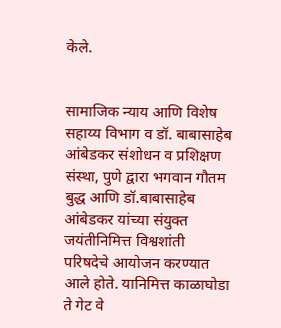केले.


सामाजिक न्याय आणि विशेष सहाय्य विभाग व डॉ. बाबासाहेब आंबेडकर संशोधन व प्रशिक्षण संस्था, पुणे द्वारा भगवान गौतम बुद्ध आणि डॉ.बाबासाहेब आंबेडकर यांच्या संयुक्त जयंतीनिमित्त विश्वशांती परिषदेचे आयोजन करण्यात आले होते. यानिमित्त काळाघोडा ते गेट वे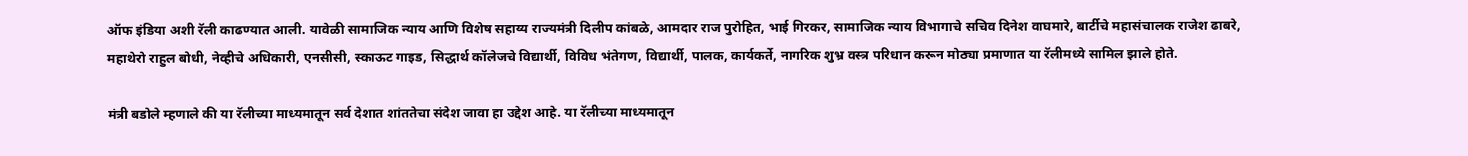ऑफ इंडिया अशी रॅली काढण्यात आली. यावेळी सामाजिक न्याय आणि विशेष सहाय्य राज्यमंत्री दिलीप कांबळे, आमदार राज पुरोहित, भाई गिरकर, सामाजिक न्याय विभागाचे सचिव दिनेश वाघमारे, बार्टीचे महासंचालक राजेश ढाबरे, महाथेरो राहुल बोधी, नेव्हीचे अधिकारी, एनसीसी, स्काऊट गाइड, सिद्धार्थ कॉलेजचे विद्यार्थी, विविध भंतेगण, विद्यार्थी, पालक, कार्यकर्ते, नागरिक शुभ्र वस्त्र परिधान करून मोठ्या प्रमाणात या रॅलीमध्ये सामिल झाले होते.

मंत्री बडोले म्हणाले की या रॅलीच्या माध्यमातून सर्व देशात शांततेचा संदेश जावा हा उद्देश आहे. या रॅलीच्या माध्यमातून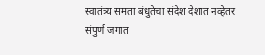स्वातंत्र्य समता बंधुतेचा संदेश देशात नव्हेतर संपुर्ण जगात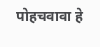पोहचवावा हे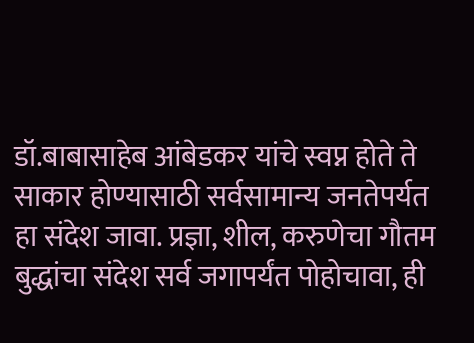डॉ.बाबासाहेब आंबेडकर यांचे स्वप्न होते ते साकार होण्यासाठी सर्वसामान्य जनतेपर्यत हा संदेश जावा. प्रज्ञा, शील, करुणेचा गौतम बुद्धांचा संदेश सर्व जगापर्यंत पोहोचावा, ही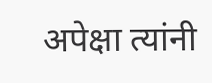अपेक्षा त्यांनी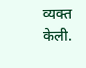व्यक्त केली.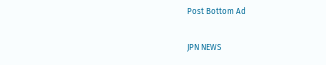Post Bottom Ad

JPN NEWS